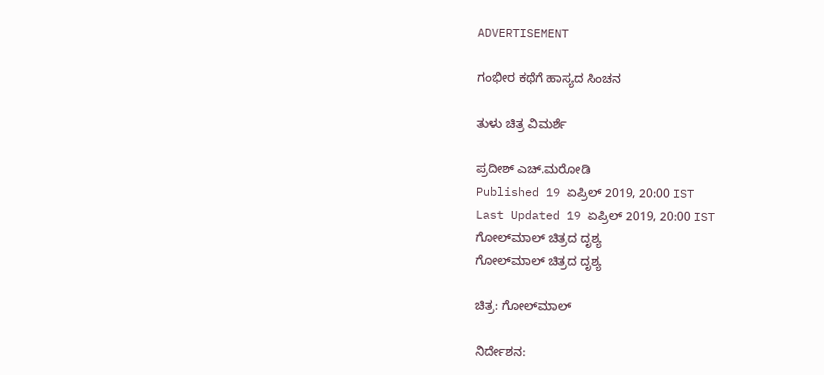ADVERTISEMENT

ಗಂಭೀರ ಕಥೆಗೆ ಹಾಸ್ಯದ ಸಿಂಚನ

ತುಳು ಚಿತ್ರ ವಿಮರ್ಶೆ

ಪ್ರದೀಶ್ ಎಚ್.ಮರೋಡಿ
Published 19 ಏಪ್ರಿಲ್ 2019, 20:00 IST
Last Updated 19 ಏಪ್ರಿಲ್ 2019, 20:00 IST
ಗೋಲ್‌ಮಾಲ್‌ ಚಿತ್ರದ ದೃಶ್ಯ
ಗೋಲ್‌ಮಾಲ್‌ ಚಿತ್ರದ ದೃಶ್ಯ

ಚಿತ್ರ: ಗೋಲ್‌ಮಾಲ್‌

ನಿರ್ದೇಶನ: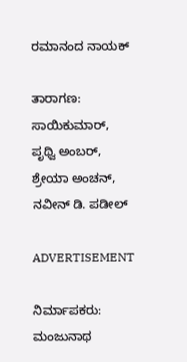ರಮಾನಂದ ನಾಯಕ್‌

ತಾರಾಗಣ: ಸಾಯಿಕುಮಾರ್‌, ಪೃಥ್ವಿ ಅಂಬರ್‌, ಶ್ರೇಯಾ ಅಂಚನ್‌, ನವೀನ್ ಡಿ. ಪಡೀಲ್‌

ADVERTISEMENT

ನಿರ್ಮಾಪಕರು: ಮಂಜುನಾಥ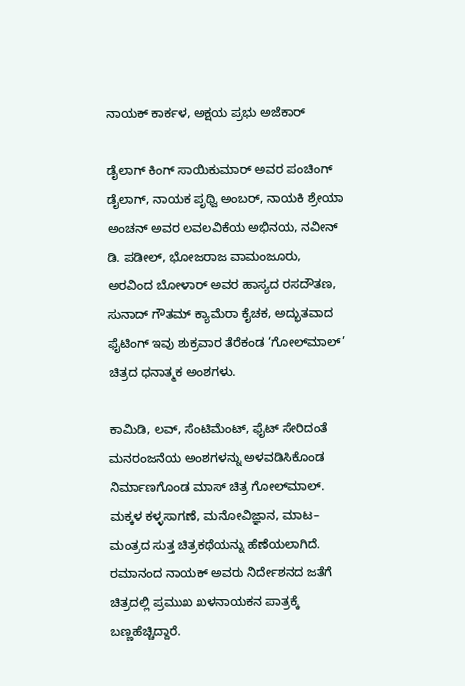ನಾಯಕ್ ಕಾರ್ಕಳ, ಅಕ್ಷಯ ಪ್ರಭು ಅಜೆಕಾರ್

ಡೈಲಾಗ್‌ ಕಿಂಗ್‌ ಸಾಯಿಕುಮಾರ್‌ ಅವರ ಪಂಚಿಂಗ್‌ ಡೈಲಾಗ್‌, ನಾಯಕ ಪೃಥ್ವಿ ಅಂಬರ್‌, ನಾಯಕಿ ಶ್ರೇಯಾ ಅಂಚನ್ ಅವರ ಲವಲವಿಕೆಯ ಅಭಿನಯ, ನವೀನ್‌ ಡಿ. ಪಡೀಲ್‌, ಭೋಜರಾಜ ವಾಮಂಜೂರು, ಅರವಿಂದ ಬೋಳಾರ್‌ ಅವರ ಹಾಸ್ಯದ ರಸದೌತಣ, ಸುನಾದ್ ಗೌತಮ್ ಕ್ಯಾಮೆರಾ ಕೈಚಕ, ಅದ್ಭುತವಾದ ಫೈಟಿಂಗ್‌ ಇವು ಶುಕ್ರವಾರ ತೆರೆಕಂಡ ‘ಗೋಲ್‌ಮಾಲ್‌’ ಚಿತ್ರದ ಧನಾತ್ಮಕ ಅಂಶಗಳು.

ಕಾಮಿಡಿ, ಲವ್‌, ಸೆಂಟಿಮೆಂಟ್‌, ಫೈಟ್‌ ಸೇರಿದಂತೆ ಮನರಂಜನೆಯ ಅಂಶಗಳನ್ನು ಅಳವಡಿಸಿಕೊಂಡ ನಿರ್ಮಾಣಗೊಂಡ ಮಾಸ್‌ ಚಿತ್ರ ಗೋಲ್‌ಮಾಲ್‌. ಮಕ್ಕಳ ಕಳ್ಳಸಾಗಣೆ, ಮನೋವಿಜ್ಞಾನ, ಮಾಟ– ಮಂತ್ರದ ಸುತ್ತ ಚಿತ್ರಕಥೆಯನ್ನು ಹೆಣೆಯಲಾಗಿದೆ. ರಮಾನಂದ ನಾಯಕ್ ಅವರು ನಿರ್ದೇಶನದ ಜತೆಗೆ ಚಿತ್ರದಲ್ಲಿ ಪ್ರಮುಖ ಖಳನಾಯಕನ ಪಾತ್ರಕ್ಕೆ ಬಣ್ಣಹೆಚ್ಚಿದ್ದಾರೆ.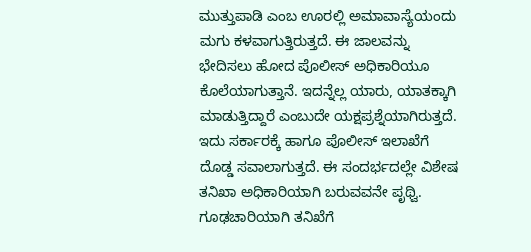ಮುತ್ತುಪಾಡಿ ಎಂಬ ಊರಲ್ಲಿ ಅಮಾವಾಸ್ಯೆಯಂದು ಮಗು ಕಳವಾಗುತ್ತಿರುತ್ತದೆ. ಈ ಜಾಲವನ್ನು ಭೇದಿಸಲು ಹೋದ ಪೊಲೀಸ್‌ ಅಧಿಕಾರಿಯೂ ಕೊಲೆಯಾಗುತ್ತಾನೆ. ಇದನ್ನೆಲ್ಲ ಯಾರು, ಯಾತಕ್ಕಾಗಿ ಮಾಡುತ್ತಿದ್ದಾರೆ ಎಂಬುದೇ ಯಕ್ಷಪ್ರಶ್ನೆಯಾಗಿರುತ್ತದೆ. ಇದು ಸರ್ಕಾರಕ್ಕೆ ಹಾಗೂ ಪೊಲೀಸ್‌ ಇಲಾಖೆಗೆ ದೊಡ್ಡ ಸವಾಲಾಗುತ್ತದೆ. ಈ ಸಂದರ್ಭದಲ್ಲೇ ವಿಶೇಷ ತನಿಖಾ ಅಧಿಕಾರಿಯಾಗಿ ಬರುವವನೇ ಪೃಥ್ವಿ. ಗೂಢಚಾರಿಯಾಗಿ ತನಿಖೆಗೆ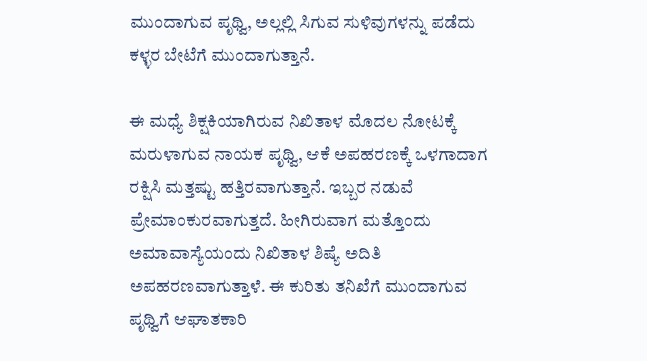ಮುಂದಾಗುವ ಪೃಥ್ವಿ, ಅಲ್ಲಲ್ಲಿ ಸಿಗುವ ಸುಳಿವುಗಳನ್ನು ಪಡೆದು ಕಳ್ಳರ ಬೇಟೆಗೆ ಮುಂದಾಗುತ್ತಾನೆ.

ಈ ಮಧ್ಯೆ ಶಿಕ್ಷಕಿಯಾಗಿರುವ ನಿಖಿತಾಳ ಮೊದಲ ನೋಟಕ್ಕೆ ಮರುಳಾಗುವ ನಾಯಕ ಪೃಥ್ವಿ, ಆಕೆ ಅಪಹರಣಕ್ಕೆ ಒಳಗಾದಾಗ ರಕ್ಷಿಸಿ ಮತ್ತಷ್ಟು ಹತ್ತಿರವಾಗುತ್ತಾನೆ. ಇಬ್ಬರ ನಡುವೆ ಪ್ರೇಮಾಂಕುರವಾಗುತ್ತದೆ. ಹೀಗಿರುವಾಗ ಮತ್ತೊಂದು ಅಮಾವಾಸ್ಯೆಯಂದು ನಿಖಿತಾಳ ಶಿಷ್ಯೆ ಅದಿತಿ ಅಪಹರಣವಾಗುತ್ತಾಳೆ. ಈ ಕುರಿತು ತನಿಖೆಗೆ ಮುಂದಾಗುವ ಪೃಥ್ವಿಗೆ ಆಘಾತಕಾರಿ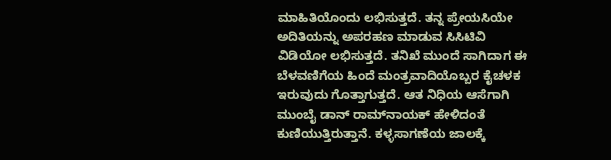ಮಾಹಿತಿಯೊಂದು ಲಭಿಸುತ್ತದೆ. ತನ್ನ ಪ್ರೇಯಸಿಯೇ ಅದಿತಿಯನ್ನು ಅಪರಹಣ ಮಾಡುವ ಸಿಸಿಟಿವಿ ವಿಡಿಯೋ ಲಭಿಸುತ್ತದೆ. ತನಿಖೆ ಮುಂದೆ ಸಾಗಿದಾಗ ಈ ಬೆಳವಣಿಗೆಯ ಹಿಂದೆ ಮಂತ್ರವಾದಿಯೊಬ್ಬರ ಕೈಚಳಕ ಇರುವುದು ಗೊತ್ತಾಗುತ್ತದೆ. ಆತ ನಿಧಿಯ ಆಸೆಗಾಗಿ ಮುಂಬೈ ಡಾನ್‌ ರಾಮ್‌ನಾಯಕ್‌ ಹೇಳಿದಂತೆ ಕುಣಿಯುತ್ತಿರುತ್ತಾನೆ. ಕಳ್ಳಸಾಗಣೆಯ ಜಾಲಕ್ಕೆ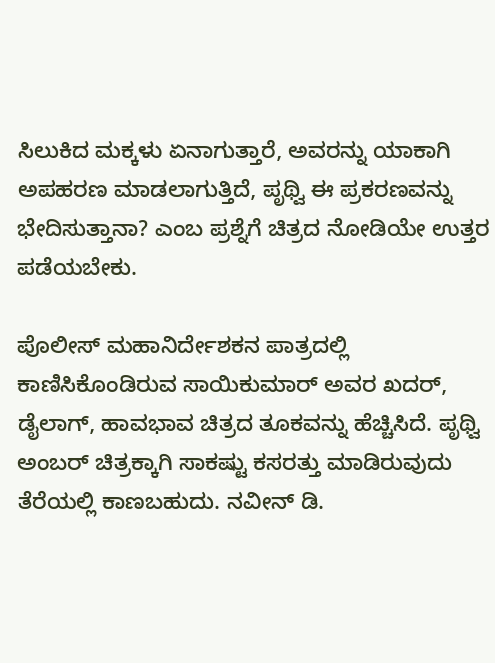ಸಿಲುಕಿದ ಮಕ್ಕಳು ಏನಾಗುತ್ತಾರೆ, ಅವರನ್ನು ಯಾಕಾಗಿ ಅಪಹರಣ ಮಾಡಲಾಗುತ್ತಿದೆ, ಪೃಥ್ವಿ ಈ ಪ್ರಕರಣವನ್ನು ಭೇದಿಸುತ್ತಾನಾ? ಎಂಬ ಪ್ರಶ್ನೆಗೆ ಚಿತ್ರದ ನೋಡಿಯೇ ಉತ್ತರ ಪಡೆಯಬೇಕು.

ಪೊಲೀಸ್‌ ಮಹಾನಿರ್ದೇಶಕನ ಪಾತ್ರದಲ್ಲಿ ಕಾಣಿಸಿಕೊಂಡಿರುವ ಸಾಯಿಕುಮಾರ್‌ ಅವರ ಖದರ್‌, ಡೈಲಾಗ್‌, ಹಾವಭಾವ ಚಿತ್ರದ ತೂಕವನ್ನು ಹೆಚ್ಚಿಸಿದೆ. ಪೃಥ್ವಿ ಅಂಬರ್‌ ಚಿತ್ರಕ್ಕಾಗಿ ಸಾಕಷ್ಟು ಕಸರತ್ತು ಮಾಡಿರುವುದು ತೆರೆಯಲ್ಲಿ ಕಾಣಬಹುದು. ನವೀನ್‌ ಡಿ.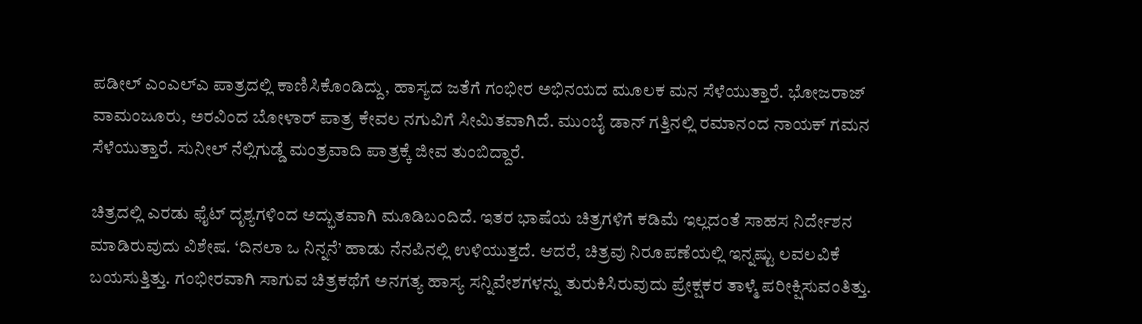ಪಡೀಲ್‌ ಎಂಎಲ್‌ಎ ಪಾತ್ರದಲ್ಲಿ ಕಾಣಿಸಿಕೊಂಡಿದ್ದು, ಹಾಸ್ಯದ ಜತೆಗೆ ಗಂಭೀರ ಅಭಿನಯದ ಮೂಲಕ ಮನ ಸೆಳೆಯುತ್ತಾರೆ. ಭೋಜರಾಜ್‌ ವಾಮಂಜೂರು, ಅರವಿಂದ ಬೋಳಾರ್‌ ಪಾತ್ರ ಕೇವಲ ನಗುವಿಗೆ ಸೀಮಿತವಾಗಿದೆ. ಮುಂಬೈ ಡಾನ್‌ ಗತ್ತಿನಲ್ಲಿ ರಮಾನಂದ ನಾಯಕ್‌ ಗಮನ ಸೆಳೆಯುತ್ತಾರೆ. ಸುನೀಲ್‌ ನೆಲ್ಲಿಗುಡ್ಡೆ ಮಂತ್ರವಾದಿ ಪಾತ್ರಕ್ಕೆ ಜೀವ ತುಂಬಿದ್ದಾರೆ.

ಚಿತ್ರದಲ್ಲಿ ಎರಡು ಫೈಟ್‌ ದೃಶ್ಯಗಳಿಂದ ಅದ್ಭುತವಾಗಿ ಮೂಡಿಬಂದಿದೆ. ಇತರ ಭಾಷೆಯ ಚಿತ್ರಗಳಿಗೆ ಕಡಿಮೆ ಇಲ್ಲದಂತೆ ಸಾಹಸ ನಿರ್ದೇಶನ ಮಾಡಿರುವುದು ವಿಶೇಷ. ‘ದಿನಲಾ ಒ ನಿನ್ನನೆ’ ಹಾಡು ನೆನಪಿನಲ್ಲಿ ಉಳಿಯುತ್ತದೆ. ಆದರೆ, ಚಿತ್ರವು ನಿರೂಪಣೆಯಲ್ಲಿ ಇನ್ನಷ್ಟು ಲವಲವಿಕೆ ಬಯಸುತ್ತಿತ್ತು. ಗಂಭೀರವಾಗಿ ಸಾಗುವ ಚಿತ್ರಕಥೆಗೆ ಅನಗತ್ಯ ಹಾಸ್ಯ ಸನ್ನಿವೇಶಗಳನ್ನು ತುರುಕಿಸಿರುವುದು ಪ್ರೇಕ್ಷಕರ ತಾಳ್ಮೆ ಪರೀಕ್ಷಿಸುವಂತಿತ್ತು.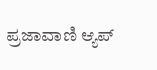ಪ್ರಜಾವಾಣಿ ಆ್ಯಪ್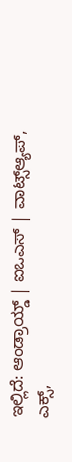ಇಲ್ಲಿದೆ: ಆಂಡ್ರಾಯ್ಡ್ | ಐಒಎಸ್ | ವಾಟ್ಸ್ಆ್ಯಪ್, ಎಕ್ಸ್,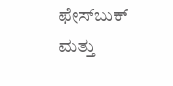ಫೇಸ್‌ಬುಕ್ ಮತ್ತು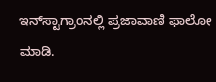ಇನ್‌ಸ್ಟಾಗ್ರಾಂನಲ್ಲಿ ಪ್ರಜಾವಾಣಿ ಫಾಲೋ ಮಾಡಿ.